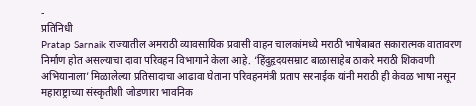-
प्रतिनिधी
Pratap Sarnaik राज्यातील अमराठी व्यावसायिक प्रवासी वाहन चालकांमध्ये मराठी भाषेबाबत सकारात्मक वातावरण निर्माण होत असल्याचा दावा परिवहन विभागाने केला आहे. ‘हिंदुहृदयसम्राट बाळासाहेब ठाकरे मराठी शिकवणी अभियानाला’ मिळालेल्या प्रतिसादाचा आढावा घेताना परिवहनमंत्री प्रताप सरनाईक यांनी मराठी ही केवळ भाषा नसून महाराष्ट्राच्या संस्कृतीशी जोडणारा भावनिक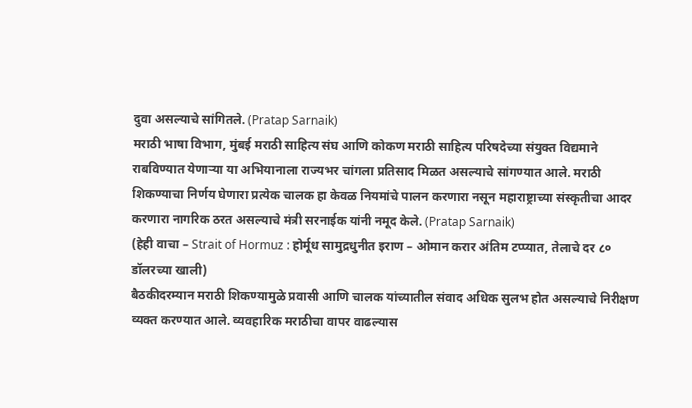दुवा असल्याचे सांगितले. (Pratap Sarnaik)
मराठी भाषा विभाग, मुंबई मराठी साहित्य संघ आणि कोकण मराठी साहित्य परिषदेच्या संयुक्त विद्यमाने राबविण्यात येणाऱ्या या अभियानाला राज्यभर चांगला प्रतिसाद मिळत असल्याचे सांगण्यात आले. मराठी शिकण्याचा निर्णय घेणारा प्रत्येक चालक हा केवळ नियमांचे पालन करणारा नसून महाराष्ट्राच्या संस्कृतीचा आदर करणारा नागरिक ठरत असल्याचे मंत्री सरनाईक यांनी नमूद केले. (Pratap Sarnaik)
(हेही वाचा – Strait of Hormuz : होर्मूध सामुद्रधुनीत इराण – ओमान करार अंतिम टप्प्यात, तेलाचे दर ८० डॉलरच्या खाली)
बैठकीदरम्यान मराठी शिकण्यामुळे प्रवासी आणि चालक यांच्यातील संवाद अधिक सुलभ होत असल्याचे निरीक्षण व्यक्त करण्यात आले. व्यवहारिक मराठीचा वापर वाढल्यास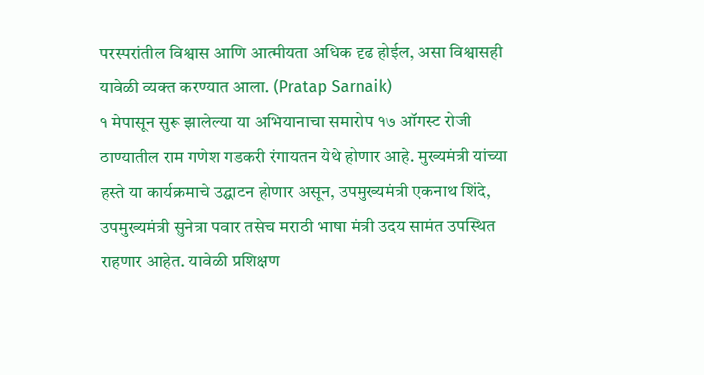परस्परांतील विश्वास आणि आत्मीयता अधिक दृढ होईल, असा विश्वासही यावेळी व्यक्त करण्यात आला. (Pratap Sarnaik)
१ मेपासून सुरू झालेल्या या अभियानाचा समारोप १७ ऑगस्ट रोजी ठाण्यातील राम गणेश गडकरी रंगायतन येथे होणार आहे. मुख्यमंत्री यांच्या हस्ते या कार्यक्रमाचे उद्घाटन होणार असून, उपमुख्यमंत्री एकनाथ शिंदे, उपमुख्यमंत्री सुनेत्रा पवार तसेच मराठी भाषा मंत्री उदय सामंत उपस्थित राहणार आहेत. यावेळी प्रशिक्षण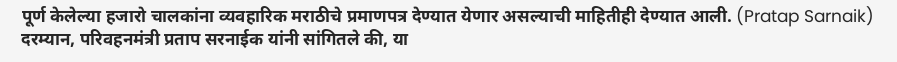पूर्ण केलेल्या हजारो चालकांना व्यवहारिक मराठीचे प्रमाणपत्र देण्यात येणार असल्याची माहितीही देण्यात आली. (Pratap Sarnaik)
दरम्यान, परिवहनमंत्री प्रताप सरनाईक यांनी सांगितले की, या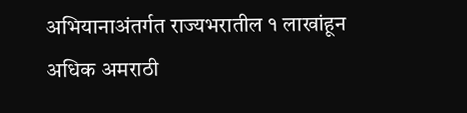अभियानाअंतर्गत राज्यभरातील १ लाखांहून अधिक अमराठी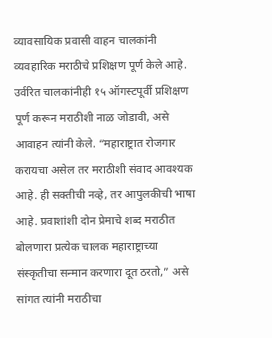व्यावसायिक प्रवासी वाहन चालकांनी व्यवहारिक मराठीचे प्रशिक्षण पूर्ण केले आहे. उर्वरित चालकांनीही १५ ऑगस्टपूर्वी प्रशिक्षण पूर्ण करून मराठीशी नाळ जोडावी, असे आवाहन त्यांनी केले. “महाराष्ट्रात रोजगार करायचा असेल तर मराठीशी संवाद आवश्यक आहे. ही सक्तीची नव्हे, तर आपुलकीची भाषा आहे. प्रवाशांशी दोन प्रेमाचे शब्द मराठीत बोलणारा प्रत्येक चालक महाराष्ट्राच्या संस्कृतीचा सन्मान करणारा दूत ठरतो,” असे सांगत त्यांनी मराठीचा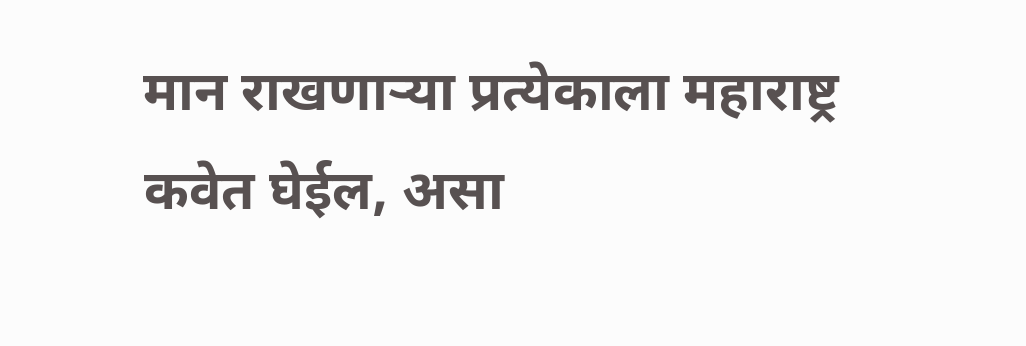मान राखणाऱ्या प्रत्येकाला महाराष्ट्र कवेत घेईल, असा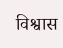विश्वास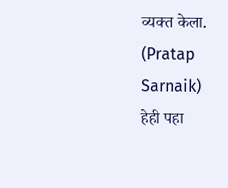व्यक्त केला. (Pratap Sarnaik)
हेही पहा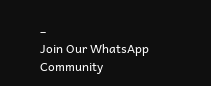–
Join Our WhatsApp Community